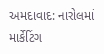અમદાવાદ: નારોલમાં માર્કેટિંગ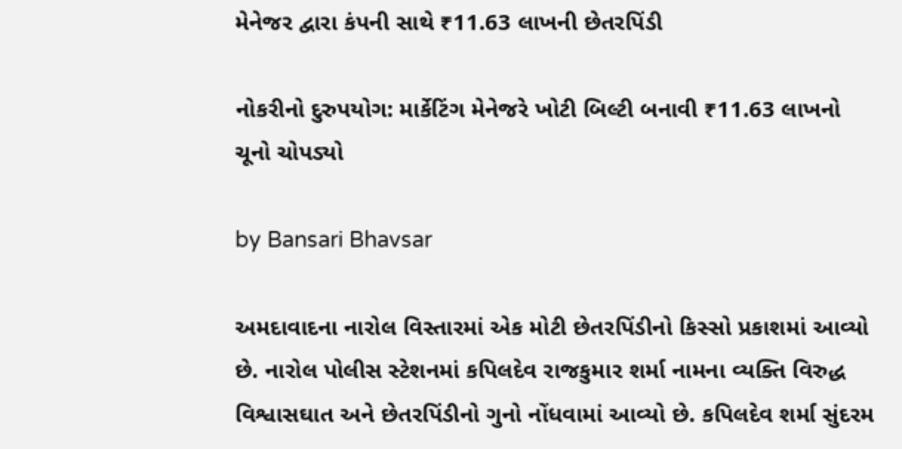મેનેજર દ્વારા કંપની સાથે ₹11.63 લાખની છેતરપિંડી

નોકરીનો દુરુપયોગ: માર્કેટિંગ મેનેજરે ખોટી બિલ્ટી બનાવી ₹11.63 લાખનો ચૂનો ચોપડ્યો

by Bansari Bhavsar

અમદાવાદના નારોલ વિસ્તારમાં એક મોટી છેતરપિંડીનો કિસ્સો પ્રકાશમાં આવ્યો છે. નારોલ પોલીસ સ્ટેશનમાં કપિલદેવ રાજકુમાર શર્મા નામના વ્યક્તિ વિરુદ્ધ વિશ્વાસઘાત અને છેતરપિંડીનો ગુનો નોંધવામાં આવ્યો છે. કપિલદેવ શર્મા સુંદરમ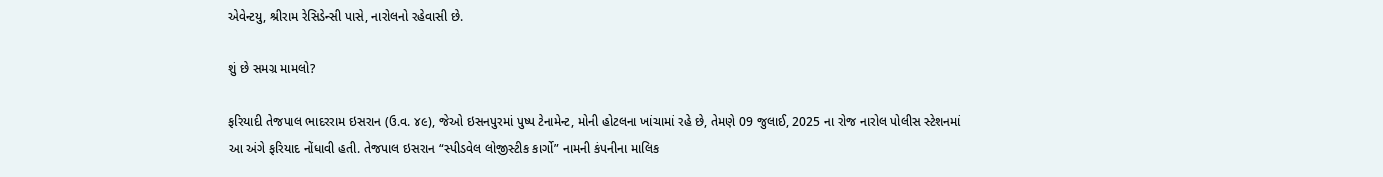એવેન્ટયુ, શ્રીરામ રેસિડેન્સી પાસે, નારોલનો રહેવાસી છે.

શું છે સમગ્ર મામલો?

ફરિયાદી તેજપાલ ભાદરરામ ઇસરાન (ઉ.વ. ૪૯), જેઓ ઇસનપુરમાં પુષ્પ ટેનામેન્ટ, મોની હોટલના ખાંચામાં રહે છે, તેમણે 09 જુલાઈ, 2025 ના રોજ નારોલ પોલીસ સ્ટેશનમાં આ અંગે ફરિયાદ નોંધાવી હતી. તેજપાલ ઇસરાન “સ્પીડવેલ લોજીસ્ટીક કાર્ગો” નામની કંપનીના માલિક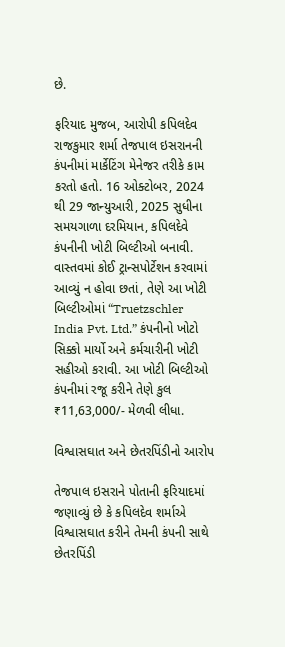છે.

ફરિયાદ મુજબ, આરોપી કપિલદેવ રાજકુમાર શર્મા તેજપાલ ઇસરાનની કંપનીમાં માર્કેટિંગ મેનેજર તરીકે કામ કરતો હતો. 16 ઓક્ટોબર, 2024 થી 29 જાન્યુઆરી, 2025 સુધીના સમયગાળા દરમિયાન, કપિલદેવે કંપનીની ખોટી બિલ્ટીઓ બનાવી. વાસ્તવમાં કોઈ ટ્રાન્સપોર્ટેશન કરવામાં આવ્યું ન હોવા છતાં, તેણે આ ખોટી બિલ્ટીઓમાં “Truetzschler India Pvt. Ltd.” કંપનીનો ખોટો સિક્કો માર્યો અને કર્મચારીની ખોટી સહીઓ કરાવી. આ ખોટી બિલ્ટીઓ કંપનીમાં રજૂ કરીને તેણે કુલ ₹11,63,000/- મેળવી લીધા.

વિશ્વાસઘાત અને છેતરપિંડીનો આરોપ

તેજપાલ ઇસરાને પોતાની ફરિયાદમાં જણાવ્યું છે કે કપિલદેવ શર્માએ વિશ્વાસઘાત કરીને તેમની કંપની સાથે છેતરપિંડી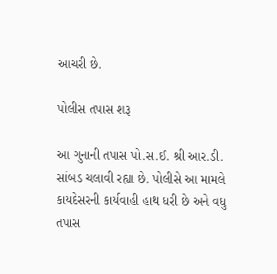આચરી છે.

પોલીસ તપાસ શરૂ

આ ગુનાની તપાસ પો.સ.ઈ. શ્રી આર.ડી. સાંબડ ચલાવી રહ્યા છે. પોલીસે આ મામલે કાયદેસરની કાર્યવાહી હાથ ધરી છે અને વધુ તપાસ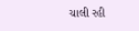ચાલી રહી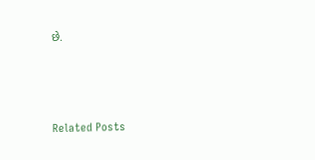છે.



Related Posts